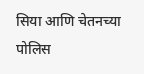सिया आणि चेतनच्या पोलिस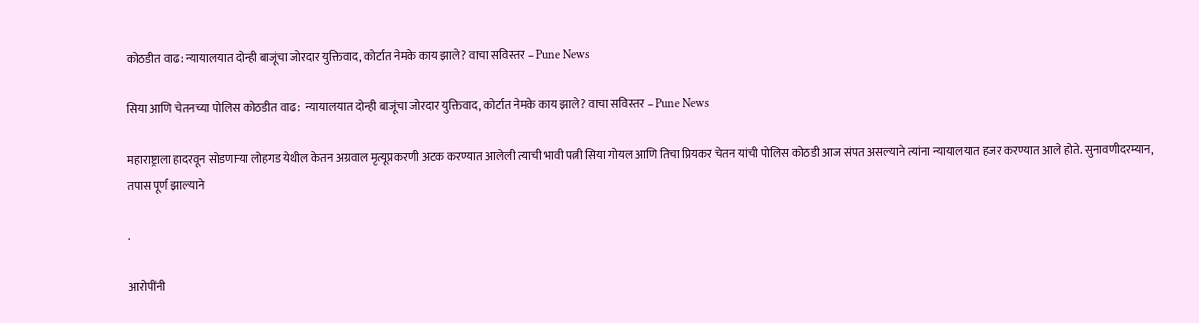कोठडीत वाढ: न्यायालयात दोन्ही बाजूंचा जोरदार युक्तिवाद, कोर्टात नेमके काय झाले? वाचा सविस्तर – Pune News

सिया आणि चेतनच्या पोलिस कोठडीत वाढ:  न्यायालयात दोन्ही बाजूंचा जोरदार युक्तिवाद, कोर्टात नेमके काय झाले? वाचा सविस्तर – Pune News

महाराष्ट्राला हादरवून सोडणाऱ्या लोहगड येथील केतन अग्रवाल मृत्यूप्रकरणी अटक करण्यात आलेली त्याची भावी पत्नी सिया गोयल आणि तिचा प्रियकर चेतन यांची पोलिस कोठडी आज संपत असल्याने त्यांना न्यायालयात हजर करण्यात आले होते. सुनावणीदरम्यान, तपास पूर्ण झाल्याने

.

आरोपींनी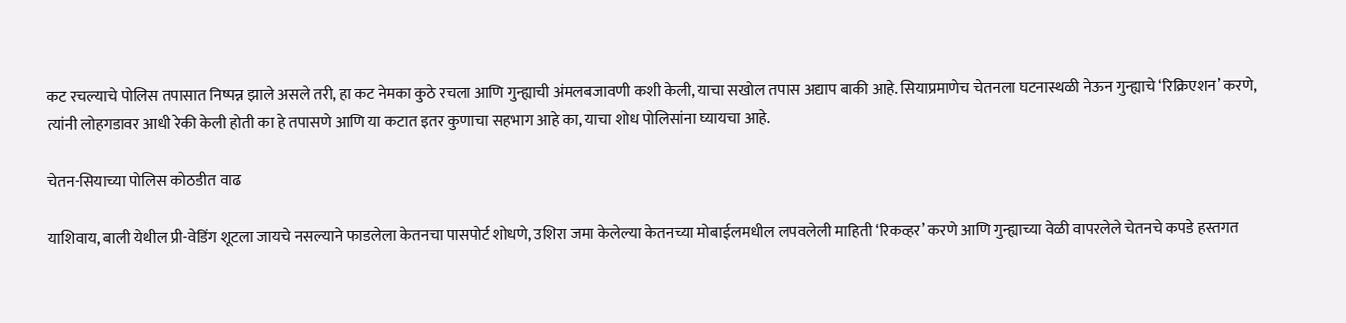कट रचल्याचे पोलिस तपासात निष्पन्न झाले असले तरी, हा कट नेमका कुठे रचला आणि गुन्ह्याची अंमलबजावणी कशी केली, याचा सखोल तपास अद्याप बाकी आहे. सियाप्रमाणेच चेतनला घटनास्थळी नेऊन गुन्ह्याचे ‘रिक्रिएशन’ करणे, त्यांनी लोहगडावर आधी रेकी केली होती का हे तपासणे आणि या कटात इतर कुणाचा सहभाग आहे का, याचा शोध पोलिसांना घ्यायचा आहे.

चेतन-सियाच्या पोलिस कोठडीत वाढ

याशिवाय, बाली येथील प्री-वेडिंग शूटला जायचे नसल्याने फाडलेला केतनचा पासपोर्ट शोधणे, उशिरा जमा केलेल्या केतनच्या मोबाईलमधील लपवलेली माहिती ‘रिकव्हर’ करणे आणि गुन्ह्याच्या वेळी वापरलेले चेतनचे कपडे हस्तगत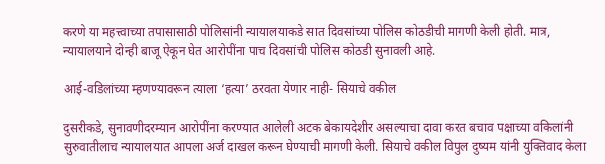करणे या महत्त्वाच्या तपासासाठी पोलिसांनी न्यायालयाकडे सात दिवसांच्या पोलिस कोठडीची मागणी केली होती. मात्र, न्यायालयाने दोन्ही बाजू ऐकून घेत आरोपींना पाच दिवसांची पोलिस कोठडी सुनावली आहे.

आई-वडिलांच्या म्हणण्यावरून त्याला ‘हत्या’ ठरवता येणार नाही- सियाचे वकील

दुसरीकडे, सुनावणीदरम्यान आरोपींना करण्यात आलेली अटक बेकायदेशीर असल्याचा दावा करत बचाव पक्षाच्या वकिलांनी सुरुवातीलाच न्यायालयात आपला अर्ज दाखल करून घेण्याची मागणी केली. सियाचे वकील विपुल दुष्यम यांनी युक्तिवाद केला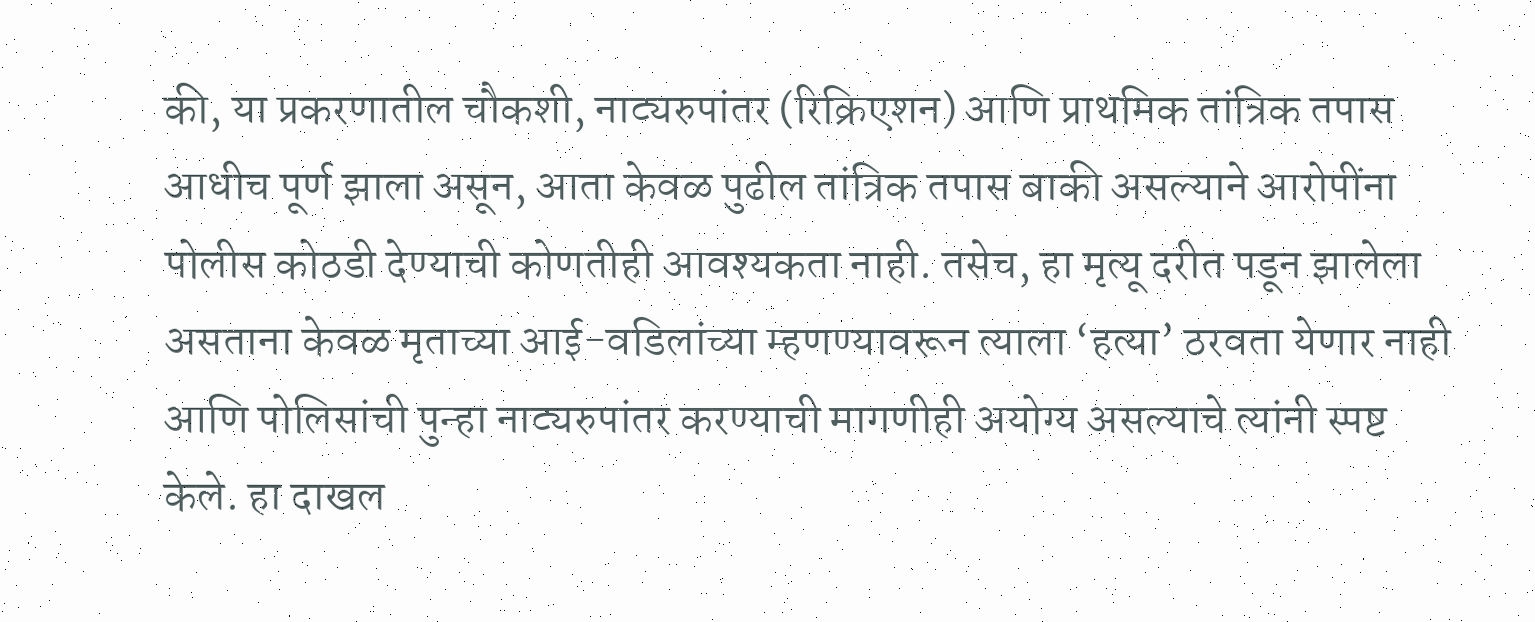की, या प्रकरणातील चौकशी, नाट्यरुपांतर (रिक्रिएशन) आणि प्राथमिक तांत्रिक तपास आधीच पूर्ण झाला असून, आता केवळ पुढील तांत्रिक तपास बाकी असल्याने आरोपींना पोलीस कोठडी देण्याची कोणतीही आवश्यकता नाही. तसेच, हा मृत्यू दरीत पडून झालेला असताना केवळ मृताच्या आई-वडिलांच्या म्हणण्यावरून त्याला ‘हत्या’ ठरवता येणार नाही आणि पोलिसांची पुन्हा नाट्यरुपांतर करण्याची मागणीही अयोग्य असल्याचे त्यांनी स्पष्ट केले. हा दाखल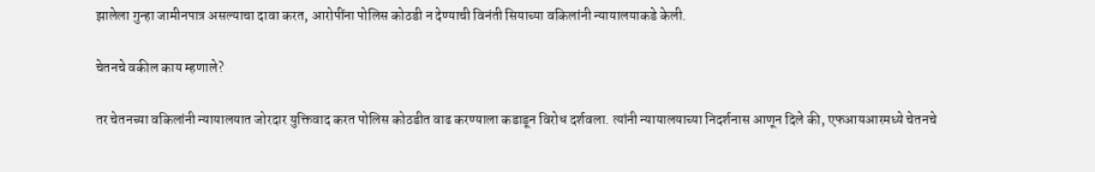झालेला गुन्हा जामीनपात्र असल्याचा दावा करत, आरोपींना पोलिस कोठडी न देण्याची विनंती सियाच्या वकिलांनी न्यायालयाकडे केली.

चेतनचे वकील काय म्हणाले?

तर चेतनच्या वकिलांनी न्यायालयात जोरदार युक्तिवाद करत पोलिस कोठडीत वाढ करण्याला कडाडून विरोध दर्शवला. त्यांनी न्यायालयाच्या निदर्शनास आणून दिले की, एफआयआरमध्ये चेतनचे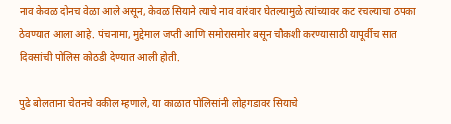नाव केवळ दोनच वेळा आले असून, केवळ सियाने त्याचे नाव वारंवार घेतल्यामुळे त्यांच्यावर कट रचल्याचा ठपका ठेवण्यात आला आहे. पंचनामा, मुद्देमाल जप्ती आणि समोरासमोर बसून चौकशी करण्यासाठी यापूर्वीच सात दिवसांची पोलिस कोठडी देण्यात आली होती.

पुढे बोलताना चेतनचे वकील म्हणाले, या काळात पोलिसांनी लोहगडावर सियाचे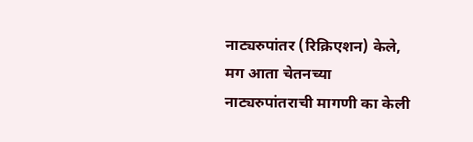नाट्यरुपांतर (रिक्रिएशन) केले, मग आता चेतनच्या नाट्यरुपांतराची मागणी का केली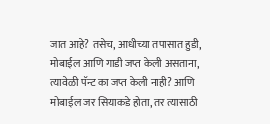जात आहे? तसेच, आधीच्या तपासात हुडी, मोबाईल आणि गाडी जप्त केली असताना, त्यावेळी पॅन्ट का जप्त केली नाही? आणि मोबाईल जर सियाकडे होता, तर त्यासाठी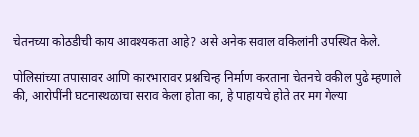चेतनच्या कोठडीची काय आवश्यकता आहे? असे अनेक सवाल वकिलांनी उपस्थित केले.

पोलिसांच्या तपासावर आणि कारभारावर प्रश्नचिन्ह निर्माण करताना चेतनचे वकील पुढे म्हणाले की, आरोपींनी घटनास्थळाचा सराव केला होता का, हे पाहायचे होते तर मग गेल्या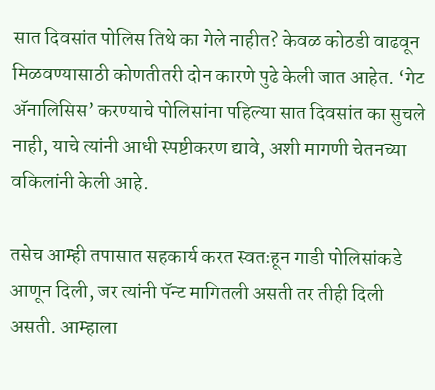सात दिवसांत पोलिस तिथे का गेले नाहीत? केवळ कोठडी वाढवून मिळवण्यासाठी कोणतीतरी दोन कारणे पुढे केली जात आहेत. ‘गेट अ‍ॅनालिसिस’ करण्याचे पोलिसांना पहिल्या सात दिवसांत का सुचले नाही, याचे त्यांनी आधी स्पष्टीकरण द्यावे, अशी मागणी चेतनच्या वकिलांनी केली आहे.

तसेच आम्ही तपासात सहकार्य करत स्वतःहून गाडी पोलिसांकडे आणून दिली, जर त्यांनी पॅन्ट मागितली असती तर तीही दिली असती. आम्हाला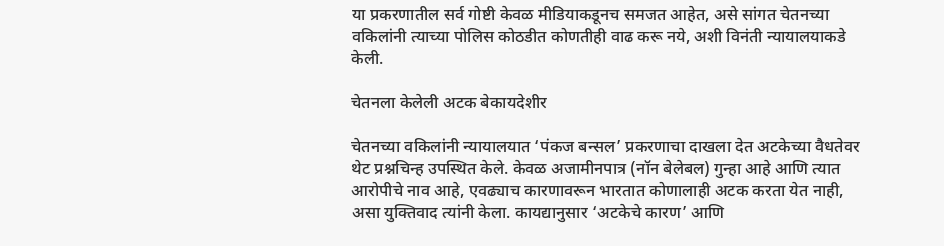या प्रकरणातील सर्व गोष्टी केवळ मीडियाकडूनच समजत आहेत, असे सांगत चेतनच्या वकिलांनी त्याच्या पोलिस कोठडीत कोणतीही वाढ करू नये, अशी विनंती न्यायालयाकडे केली.

चेतनला केलेली अटक बेकायदेशीर

चेतनच्या वकिलांनी न्यायालयात ‘पंकज बन्सल’ प्रकरणाचा दाखला देत अटकेच्या वैधतेवर थेट प्रश्नचिन्ह उपस्थित केले. केवळ अजामीनपात्र (नॉन बेलेबल) गुन्हा आहे आणि त्यात आरोपीचे नाव आहे, एवढ्याच कारणावरून भारतात कोणालाही अटक करता येत नाही, असा युक्तिवाद त्यांनी केला. कायद्यानुसार ‘अटकेचे कारण’ आणि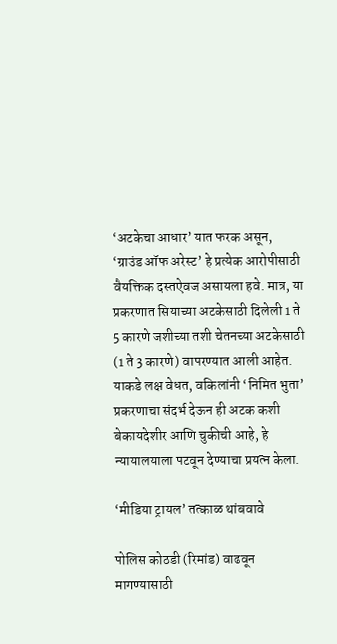‘अटकेचा आधार’ यात फरक असून, ‘ग्राउंड ऑफ अरेस्ट’ हे प्रत्येक आरोपीसाठी वैयक्तिक दस्तऐवज असायला हवे. मात्र, या प्रकरणात सियाच्या अटकेसाठी दिलेली 1 ते 5 कारणे जशीच्या तशी चेतनच्या अटकेसाठी (1 ते 3 कारणे) वापरण्यात आली आहेत. याकडे लक्ष वेधत, वकिलांनी ‘निमित भुता’ प्रकरणाचा संदर्भ देऊन ही अटक कशी बेकायदेशीर आणि चुकीची आहे, हे न्यायालयाला पटवून देण्याचा प्रयत्न केला.

‘मीडिया ट्रायल’ तत्काळ थांबवावे

पोलिस कोठडी (रिमांड) वाढवून मागण्यासाठी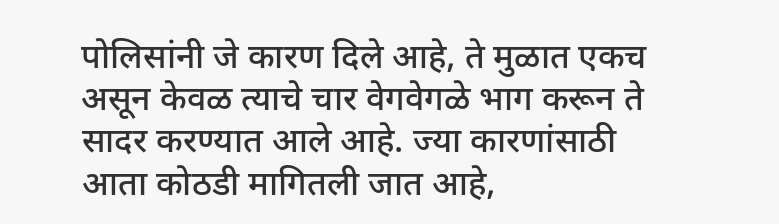पोलिसांनी जे कारण दिले आहे, ते मुळात एकच असून केवळ त्याचे चार वेगवेगळे भाग करून ते सादर करण्यात आले आहे. ज्या कारणांसाठी आता कोठडी मागितली जात आहे,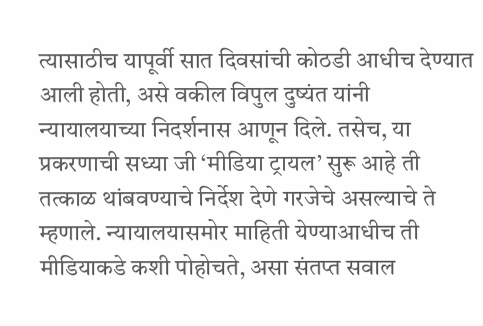त्यासाठीच यापूर्वी सात दिवसांची कोठडी आधीच देण्यात आली होती, असे वकील विपुल दुष्यंत यांनी न्यायालयाच्या निदर्शनास आणून दिले. तसेच, या प्रकरणाची सध्या जी ‘मीडिया ट्रायल’ सुरू आहे ती तत्काळ थांबवण्याचे निर्देश देणे गरजेचे असल्याचे ते म्हणाले. न्यायालयासमोर माहिती येण्याआधीच ती मीडियाकडे कशी पोहोचते, असा संतप्त सवाल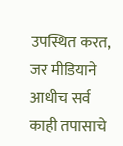उपस्थित करत, जर मीडियाने आधीच सर्व काही तपासाचे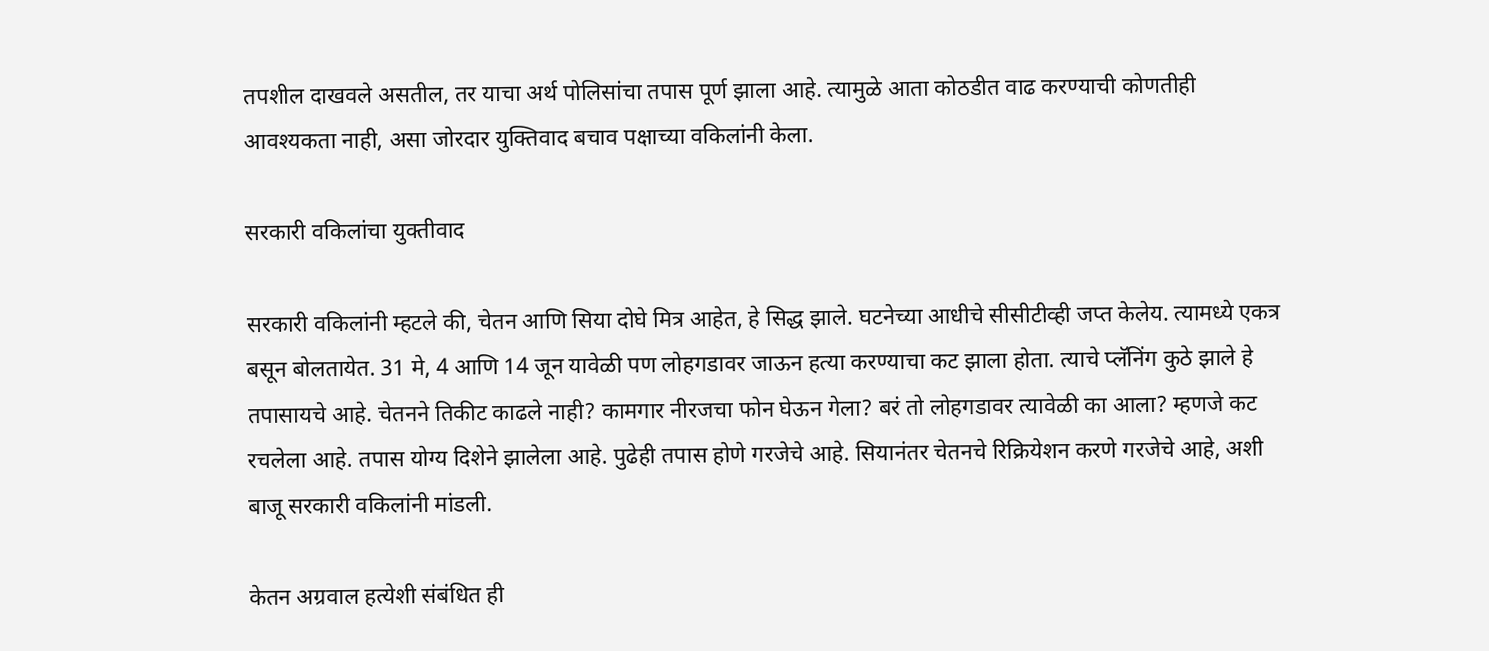तपशील दाखवले असतील, तर याचा अर्थ पोलिसांचा तपास पूर्ण झाला आहे. त्यामुळे आता कोठडीत वाढ करण्याची कोणतीही आवश्यकता नाही, असा जोरदार युक्तिवाद बचाव पक्षाच्या वकिलांनी केला.

सरकारी वकिलांचा युक्तीवाद

सरकारी वकिलांनी म्हटले की, चेतन आणि सिया दोघे मित्र आहेत, हे सिद्ध झाले. घटनेच्या आधीचे सीसीटीव्ही जप्त केलेय. त्यामध्ये एकत्र बसून बोलतायेत. 31 मे, 4 आणि 14 जून यावेळी पण लोहगडावर जाऊन हत्या करण्याचा कट झाला होता. त्याचे प्लॅनिंग कुठे झाले हे तपासायचे आहे. चेतनने तिकीट काढले नाही? कामगार नीरजचा फोन घेऊन गेला? बरं तो लोहगडावर त्यावेळी का आला? म्हणजे कट रचलेला आहे. तपास योग्य दिशेने झालेला आहे. पुढेही तपास होणे गरजेचे आहे. सियानंतर चेतनचे रिक्रियेशन करणे गरजेचे आहे, अशी बाजू सरकारी वकिलांनी मांडली.

केतन अग्रवाल हत्येशी संबंधित ही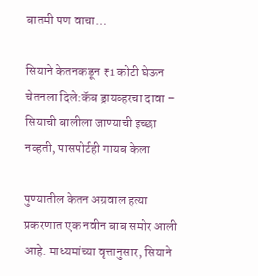बातमी पण वाचा…

सियाने केतनकडून ₹1 कोटी घेऊन चेतनला दिले:कॅब ड्रायव्हरचा दावा – सियाची बालीला जाण्याची इच्छा नव्हती, पासपोर्टही गायब केला

पुण्यातील केतन अग्रवाल हत्या प्रकरणात एक नवीन बाब समोर आली आहे. माध्यमांच्या वृत्तानुसार, सियाने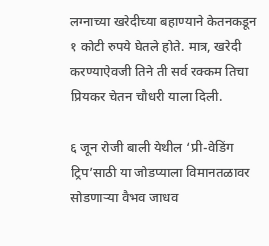लग्नाच्या खरेदीच्या बहाण्याने केतनकडून १ कोटी रुपये घेतले होते. मात्र, खरेदी करण्याऐवजी तिने ती सर्व रक्कम तिचा प्रियकर चेतन चौधरी याला दिली.

६ जून रोजी बाली येथील ‘प्री-वेडिंग ट्रिप’साठी या जोडप्याला विमानतळावर सोडणाऱ्या वैभव जाधव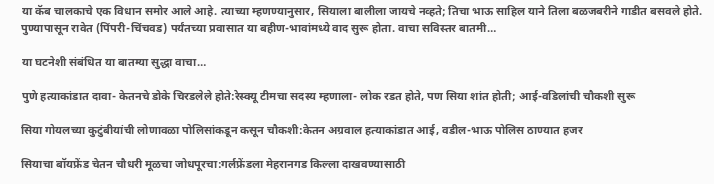या कॅब चालकाचे एक विधान समोर आले आहे. त्याच्या म्हणण्यानुसार, सियाला बालीला जायचे नव्हते; तिचा भाऊ साहिल याने तिला बळजबरीने गाडीत बसवले होते. पुण्यापासून रावेत (पिंपरी-चिंचवड) पर्यंतच्या प्रवासात या बहीण-भावांमध्ये वाद सुरू होता. वाचा सविस्तर बातमी…

या घटनेशी संबंधित या बातम्या सुद्धा वाचा…

पुणे हत्याकांडात दावा- केतनचे डोके चिरडलेले होते:रेस्क्यू टीमचा सदस्य म्हणाला- लोक रडत होते, पण सिया शांत होती; आई-वडिलांची चौकशी सुरू

सिया गोयलच्या कुटुंबीयांची लोणावळा पोलिसांकडून कसून चौकशी:केतन अग्रवाल हत्याकांडात आई, वडील-भाऊ पोलिस ठाण्यात हजर

सियाचा बॉयफ्रेंड चेतन चौधरी मूळचा जोधपूरचा:गर्लफ्रेंडला मेहरानगड किल्ला दाखवण्यासाठी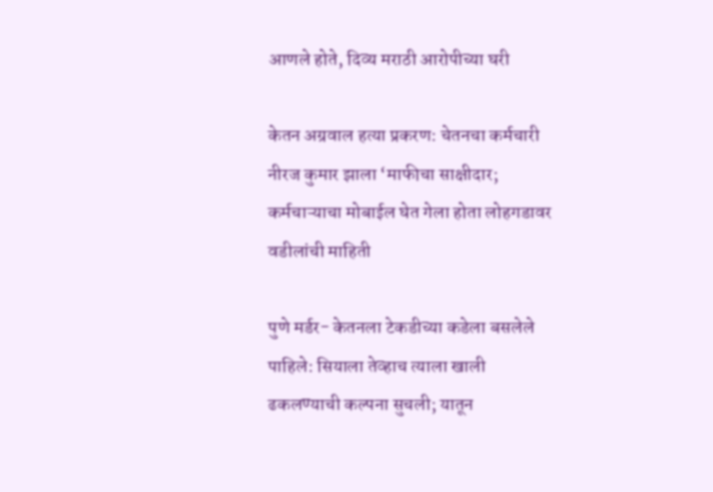आणले होते, दिव्य मराठी आरोपीच्या घरी

केतन अग्रवाल हत्या प्रकरण: चेतनचा कर्मचारी नीरज कुमार झाला ‘माफीचा साक्षीदार; कर्मचाऱ्याचा मोबाईल घेत गेला होता लोहगडावर वडीलांची माहिती

पुणे मर्डर- केतनला टेकडीच्या कडेला बसलेले पाहिले: सियाला तेव्हाच त्याला खाली ढकलण्याची कल्पना सुचली; यातून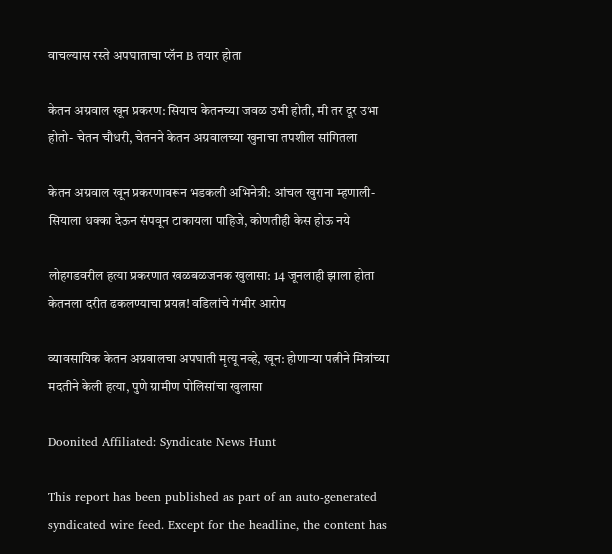वाचल्यास रस्ते अपघाताचा प्लॅन B तयार होता

केतन अग्रवाल खून प्रकरण: सियाच केतनच्या जवळ उभी होती, मी तर दूर उभा होतो- चेतन चौधरी, चेतनने केतन अग्रवालच्या खुनाचा तपशील सांगितला

केतन अग्रवाल खून प्रकरणावरून भडकली अभिनेत्री: आंचल खुराना म्हणाली- सियाला धक्का देऊन संपवून टाकायला पाहिजे, कोणतीही केस होऊ नये

लोहगडवरील हत्या प्रकरणात खळबळजनक खुलासा: 14 जूनलाही झाला होता केतनला दरीत ढकलण्याचा प्रयत्न! वडिलांचे गंभीर आरोप

व्यावसायिक केतन अग्रवालचा अपघाती मृत्यू नव्हे, खून: होणाऱ्या पत्नीने मित्रांच्या मदतीने केली हत्या, पुणे ग्रामीण पोलिसांचा खुलासा

Doonited Affiliated: Syndicate News Hunt

This report has been published as part of an auto-generated syndicated wire feed. Except for the headline, the content has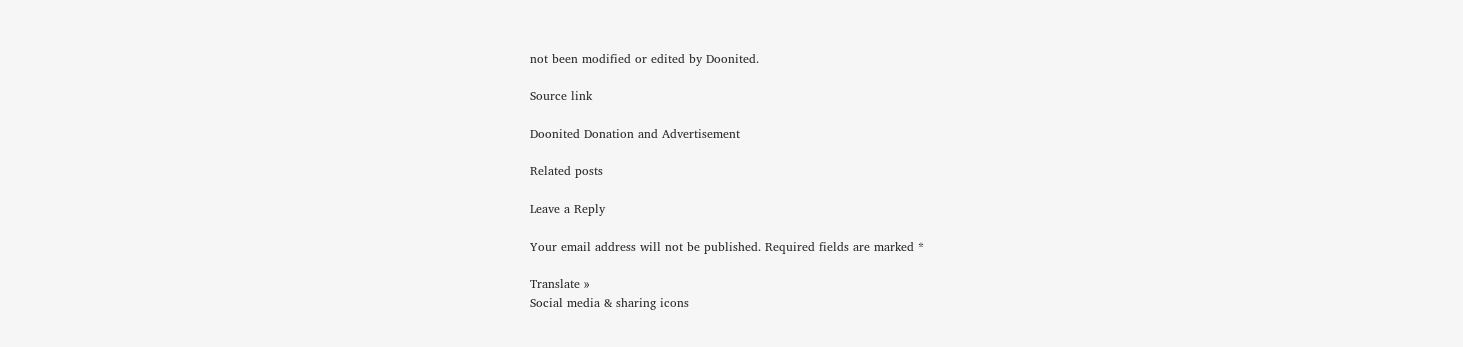not been modified or edited by Doonited.

Source link

Doonited Donation and Advertisement

Related posts

Leave a Reply

Your email address will not be published. Required fields are marked *

Translate »
Social media & sharing icons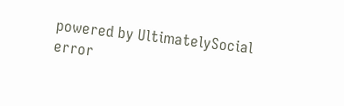powered by UltimatelySocial
error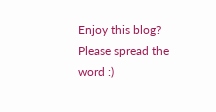Enjoy this blog? Please spread the word :)